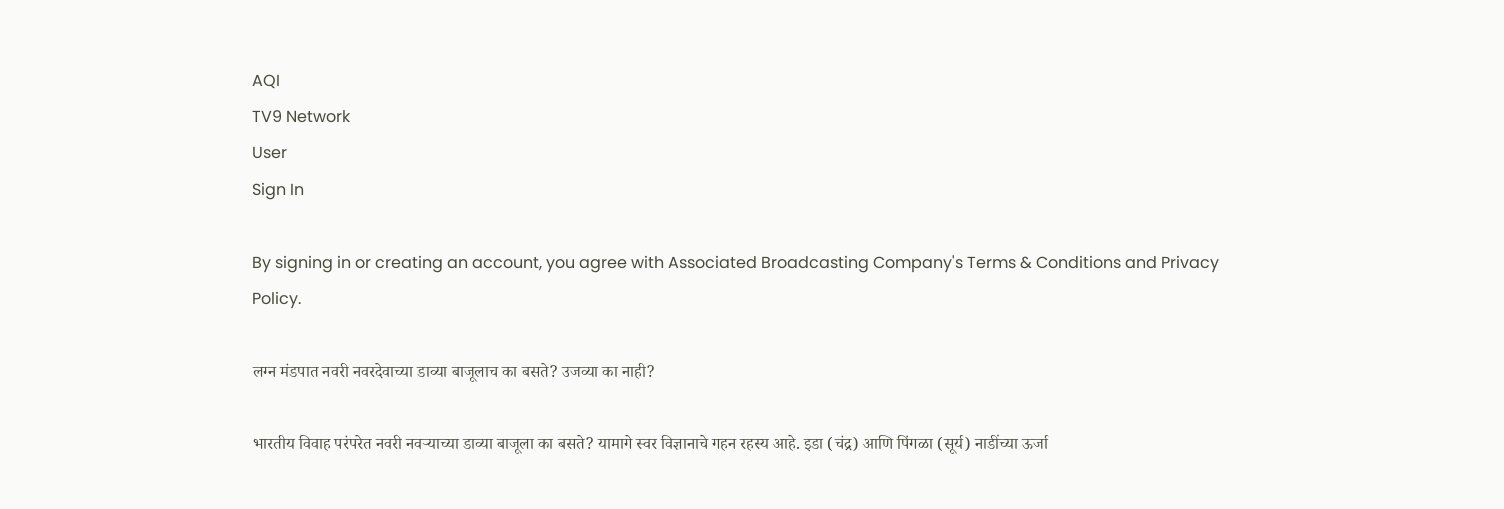AQI
TV9 Network
User
Sign In

By signing in or creating an account, you agree with Associated Broadcasting Company's Terms & Conditions and Privacy Policy.

लग्न मंडपात नवरी नवरदेवाच्या डाव्या बाजूलाच का बसते? उजव्या का नाही?

भारतीय विवाह परंपरेत नवरी नवऱ्याच्या डाव्या बाजूला का बसते? यामागे स्वर विज्ञानाचे गहन रहस्य आहे. इडा (चंद्र) आणि पिंगळा (सूर्य) नाडींच्या ऊर्जा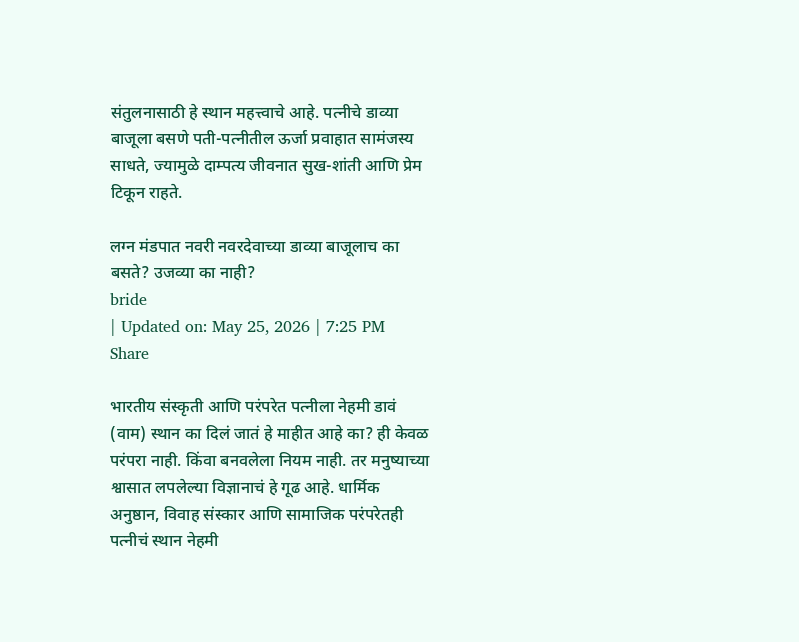संतुलनासाठी हे स्थान महत्त्वाचे आहे. पत्नीचे डाव्या बाजूला बसणे पती-पत्नीतील ऊर्जा प्रवाहात सामंजस्य साधते, ज्यामुळे दाम्पत्य जीवनात सुख-शांती आणि प्रेम टिकून राहते.

लग्न मंडपात नवरी नवरदेवाच्या डाव्या बाजूलाच का बसते? उजव्या का नाही?
bride
| Updated on: May 25, 2026 | 7:25 PM
Share

भारतीय संस्कृती आणि परंपरेत पत्नीला नेहमी डावं (वाम) स्थान का दिलं जातं हे माहीत आहे का? ही केवळ परंपरा नाही. किंवा बनवलेला नियम नाही. तर मनुष्याच्या श्वासात लपलेल्या विज्ञानाचं हे गूढ आहे. धार्मिक अनुष्ठान, विवाह संस्कार आणि सामाजिक परंपरेतही पत्नीचं स्थान नेहमी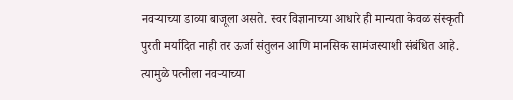नवऱ्याच्या डाव्या बाजूला असते. स्वर विज्ञानाच्या आधारे ही मान्यता केवळ संस्कृती पुरती मर्यादित नाही तर ऊर्जा संतुलन आणि मानसिक सामंजस्याशी संबंधित आहे. त्यामुळे पत्नीला नवऱ्याच्या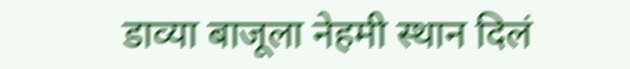डाव्या बाजूला नेहमी स्थान दिलं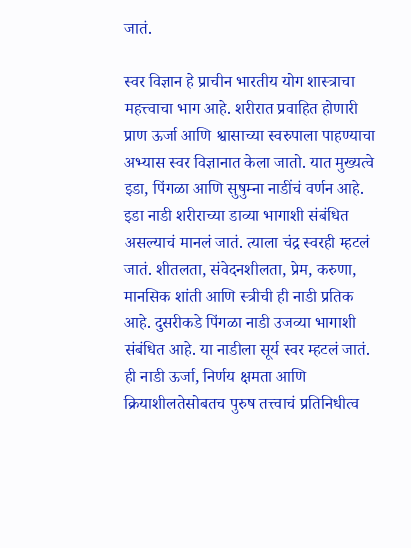जातं.

स्वर विज्ञान हे प्राचीन भारतीय योग शास्त्राचा महत्त्वाचा भाग आहे. शरीरात प्रवाहित होणारी प्राण ऊर्जा आणि श्वासाच्या स्वरुपाला पाहण्याचा अभ्यास स्वर विज्ञानात केला जातो. यात मुख्यत्वे इडा, पिंगळा आणि सुषुम्ना नाडींचं वर्णन आहे. इडा नाडी शरीराच्या डाव्या भागाशी संबंधित असल्याचं मानलं जातं. त्याला चंद्र स्वरही म्हटलं जातं. शीतलता, संवेदनशीलता, प्रेम, करुणा, मानसिक शांती आणि स्त्रीची ही नाडी प्रतिक आहे. दुसरीकडे पिंगळा नाडी उजव्या भागाशी संबंधित आहे. या नाडीला सूर्य स्वर म्हटलं जातं. ही नाडी ऊर्जा, निर्णय क्षमता आणि क्रियाशीलतेसोबतच पुरुष तत्त्वाचं प्रतिनिधीत्व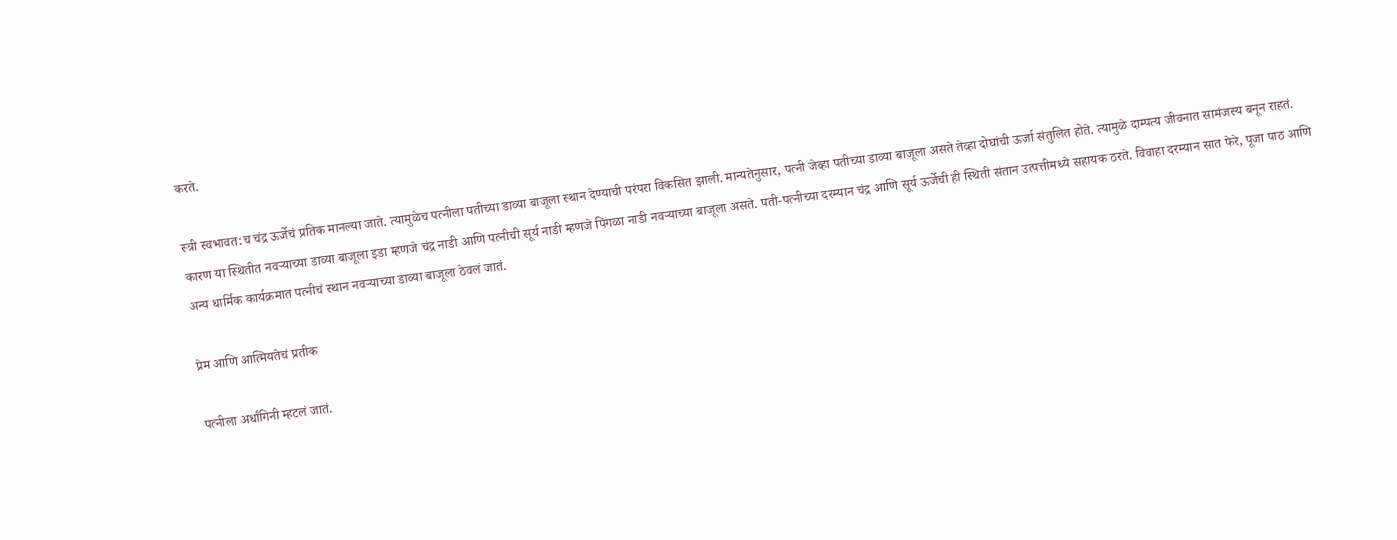करते.

स्त्री स्वभावत:च चंद्र ऊर्जेचं प्रतिक मानल्या जाते. त्यामुळेच पत्नीला पतीच्या डाव्या बाजूला स्थान देण्याची परंपरा विकसित झाली. मान्यतेनुसार, पत्नी जेव्हा पतीच्या डाव्या बाजूला असते तेव्हा दोघांची ऊर्जा संतुलित होते. त्यामुळे दाम्पत्य जीवनात सामंजस्य बनून राहतं. कारण या स्थितीत नवऱ्याच्या डाव्या बाजूला इडा म्हणजे चंद्र नाडी आणि पत्नीची सूर्य नाडी म्हणजे पिंगळा नाडी नवऱ्याच्या बाजूला असते. पती-पत्नीच्या दरम्यान चंद्र आणि सूर्य ऊर्जेची ही स्थिती संतान उत्पत्तीमध्ये सहायक ठरते. विवाहा दरम्यान सात फेरे, पूजा पाठ आणि अन्य धार्मिक कार्यक्रमात पत्नीचं स्थान नवऱ्याच्या डाव्या बाजूला ठेवलं जातं.

प्रेम आणि आत्मियतेचं प्रतीक

पत्नीला अर्धांगिनी म्हटलं जातं.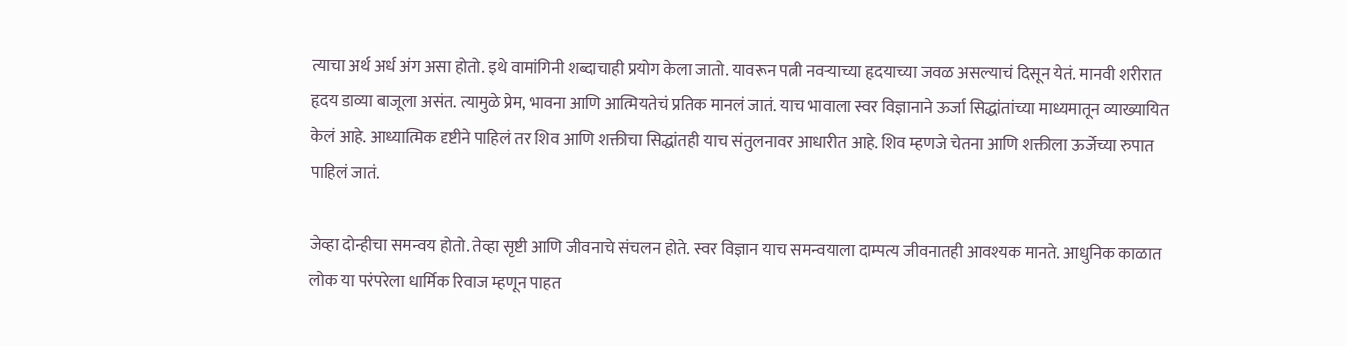त्याचा अर्थ अर्ध अंग असा होतो. इथे वामांगिनी शब्दाचाही प्रयोग केला जातो. यावरून पत्नी नवऱ्याच्या हृदयाच्या जवळ असल्याचं दिसून येतं. मानवी शरीरात हृदय डाव्या बाजूला असंत. त्यामुळे प्रेम, भावना आणि आत्मियतेचं प्रतिक मानलं जातं. याच भावाला स्वर विज्ञानाने ऊर्जा सिद्धांतांच्या माध्यमातून व्याख्यायित केलं आहे. आध्यात्मिक दृष्टीने पाहिलं तर शिव आणि शक्तीचा सिद्धांतही याच संतुलनावर आधारीत आहे. शिव म्हणजे चेतना आणि शक्तीला ऊर्जेच्या रुपात पाहिलं जातं.

जेव्हा दोन्हीचा समन्वय होतो. तेव्हा सृष्टी आणि जीवनाचे संचलन होते. स्वर विज्ञान याच समन्वयाला दाम्पत्य जीवनातही आवश्यक मानते. आधुनिक काळात लोक या परंपरेला धार्मिक रिवाज म्हणून पाहत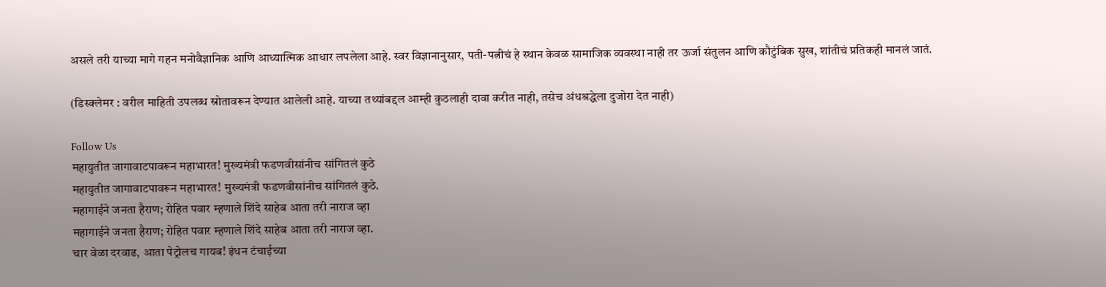असले तरी याच्या मागे गहन मनोवैज्ञानिक आणि आध्यात्मिक आधार लपलेला आहे. स्वर विज्ञानानुसार, पती-पत्नीचं हे स्थान केवळ सामाजिक व्यवस्था नाही तर ऊर्जा संतुलन आणि कौटुंबिक सुख, शांतीचं प्रतिकही मानलं जातं.

(डिस्क्लेमर : वरील माहिती उपलब्ध स्रोतावरून देण्यात आलेली आहे. याच्या तथ्यांबद्दल आम्ही कुठलाही दावा करीत नाही, तसेच अंधश्रद्धेला दुजोरा देत नाही)

Follow Us
महायुतीत जागावाटपावरून महाभारत! मुख्यमंत्री फडणवीसांनीच सांगितलं कुठे
महायुतीत जागावाटपावरून महाभारत! मुख्यमंत्री फडणवीसांनीच सांगितलं कुठे.
महागाईने जनता हैराण; रोहित पवार म्हणाले शिंदे साहेब आता तरी नाराज व्हा
महागाईने जनता हैराण; रोहित पवार म्हणाले शिंदे साहेब आता तरी नाराज व्हा.
चार वेळा दरवाढ, आता पेट्रोलच गायब! इंधन टंचाईच्या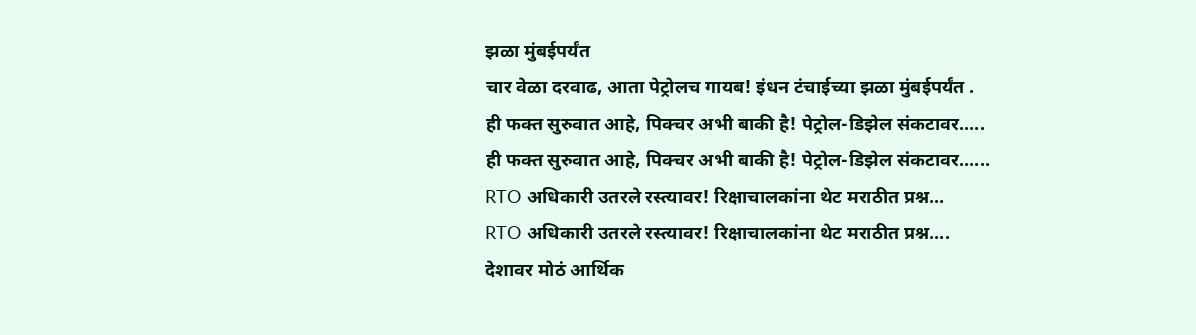झळा मुंबईपर्यंत
चार वेळा दरवाढ, आता पेट्रोलच गायब! इंधन टंचाईच्या झळा मुंबईपर्यंत .
ही फक्त सुरुवात आहे, पिक्चर अभी बाकी है! पेट्रोल-डिझेल संकटावर.....
ही फक्त सुरुवात आहे, पिक्चर अभी बाकी है! पेट्रोल-डिझेल संकटावर......
RTO अधिकारी उतरले रस्त्यावर! रिक्षाचालकांना थेट मराठीत प्रश्न...
RTO अधिकारी उतरले रस्त्यावर! रिक्षाचालकांना थेट मराठीत प्रश्न....
देशावर मोठं आर्थिक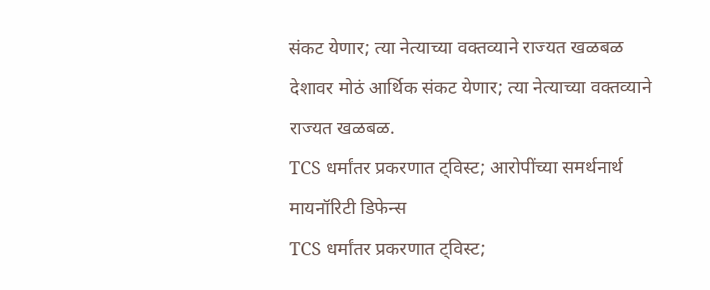संकट येणार; त्या नेत्याच्या वक्तव्याने राज्यत खळबळ
देशावर मोठं आर्थिक संकट येणार; त्या नेत्याच्या वक्तव्याने राज्यत खळबळ.
TCS धर्मांतर प्रकरणात ट्विस्ट; आरोपींच्या समर्थनार्थ मायनॉरिटी डिफेन्स
TCS धर्मांतर प्रकरणात ट्विस्ट;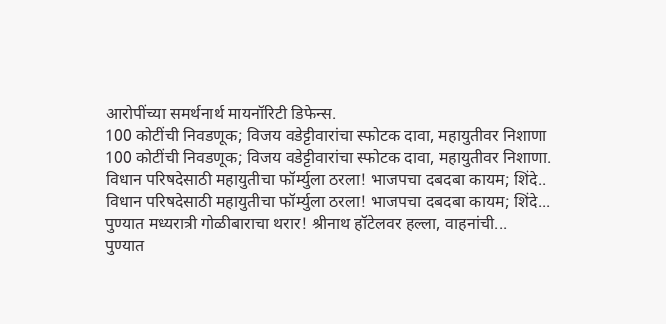आरोपींच्या समर्थनार्थ मायनॉरिटी डिफेन्स.
100 कोटींची निवडणूक; विजय वडेट्टीवारांचा स्फोटक दावा, महायुतीवर निशाणा
100 कोटींची निवडणूक; विजय वडेट्टीवारांचा स्फोटक दावा, महायुतीवर निशाणा.
विधान परिषदेसाठी महायुतीचा फॉर्म्युला ठरला! भाजपचा दबदबा कायम; शिंदे..
विधान परिषदेसाठी महायुतीचा फॉर्म्युला ठरला! भाजपचा दबदबा कायम; शिंदे...
पुण्यात मध्यरात्री गोळीबाराचा थरार! श्रीनाथ हॉटेलवर हल्ला, वाहनांची...
पुण्यात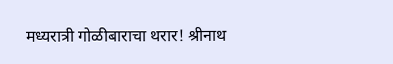मध्यरात्री गोळीबाराचा थरार! श्रीनाथ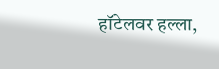हॉटेलवर हल्ला,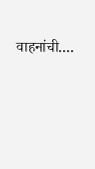वाहनांची....